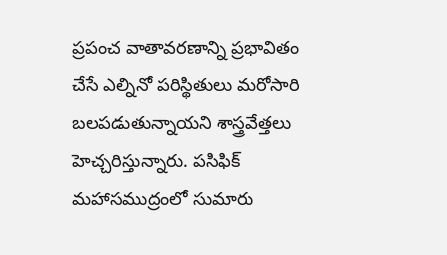ప్రపంచ వాతావరణాన్ని ప్రభావితం చేసే ఎల్నినో పరిస్థితులు మరోసారి బలపడుతున్నాయని శాస్త్రవేత్తలు హెచ్చరిస్తున్నారు. పసిఫిక్ మహాసముద్రంలో సుమారు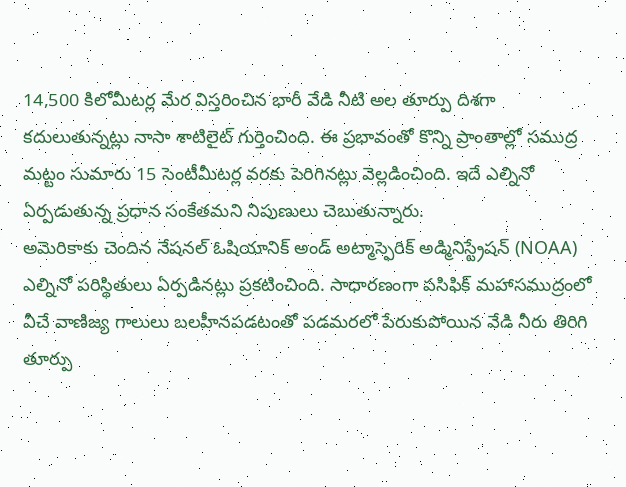14,500 కిలోమీటర్ల మేర విస్తరించిన భారీ వేడి నీటి అల తూర్పు దిశగా కదులుతున్నట్లు నాసా శాటిలైట్ గుర్తించింది. ఈ ప్రభావంతో కొన్ని ప్రాంతాల్లో సముద్ర మట్టం సుమారు 15 సెంటీమీటర్ల వరకు పెరిగినట్లు వెల్లడించింది. ఇదే ఎల్నినో ఏర్పడుతున్న ప్రధాన సంకేతమని నిపుణులు చెబుతున్నారు.
అమెరికాకు చెందిన నేషనల్ ఓషియానిక్ అండ్ అట్మాస్ఫెరిక్ అడ్మినిస్ట్రేషన్ (NOAA) ఎల్నినో పరిస్థితులు ఏర్పడినట్లు ప్రకటించింది. సాధారణంగా పసిఫిక్ మహాసముద్రంలో వీచే వాణిజ్య గాలులు బలహీనపడటంతో పడమరలో పేరుకుపోయిన వేడి నీరు తిరిగి తూర్పు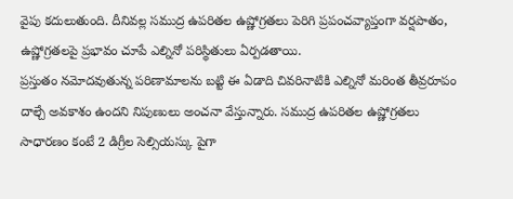వైపు కదులుతుంది. దీనివల్ల సముద్ర ఉపరితల ఉష్ణోగ్రతలు పెరిగి ప్రపంచవ్యాప్తంగా వర్షపాతం, ఉష్ణోగ్రతలపై ప్రభావం చూపే ఎల్నినో పరిస్థితులు ఏర్పడతాయి.
ప్రస్తుతం నమోదవుతున్న పరిణామాలను బట్టి ఈ ఏడాది చివరినాటికి ఎల్నినో మరింత తీవ్రరూపం దాల్చే అవకాశం ఉందని నిపుణులు అంచనా వేస్తున్నారు. సముద్ర ఉపరితల ఉష్ణోగ్రతలు సాధారణం కంటే 2 డిగ్రీల సెల్సియస్కు పైగా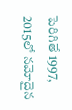పెరిగితే 1997, 2015లో నమోదైన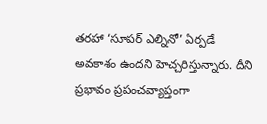తరహా ‘సూపర్ ఎల్నినో’ ఏర్పడే అవకాశం ఉందని హెచ్చరిస్తున్నారు. దీని ప్రభావం ప్రపంచవ్యాప్తంగా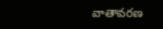వాతావరణ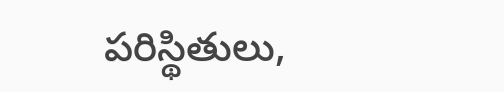పరిస్థితులు,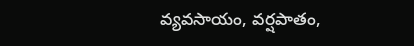వ్యవసాయం, వర్షపాతం,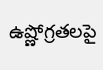ఉష్ణోగ్రతలపై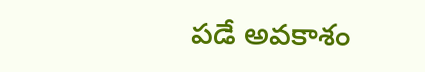పడే అవకాశం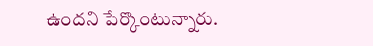ఉందని పేర్కొంటున్నారు.